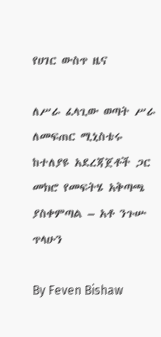የሀገር ውስጥ ዜና

ለሥራ ፈላጊው ወጣት ሥራ ለመፍጠር ሚኒስቴሩ ከተለያዩ አደረጃጀቶች ጋር መክሮ የመፍትሄ አቅጣጫ ያስቀምጣል – አቶ ንጉሡ ጥላሁን

By Feven Bishaw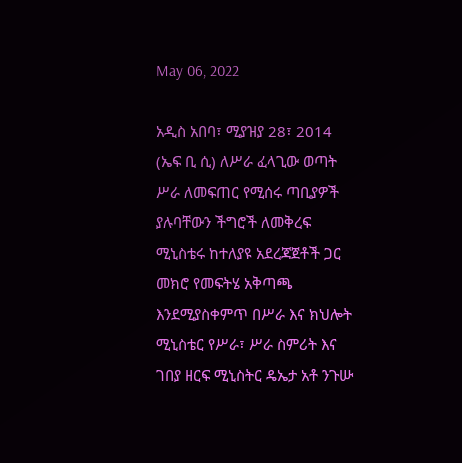May 06, 2022

አዲስ አበባ፣ ሚያዝያ 28፣ 2014 (ኤፍ ቢ ሲ) ለሥራ ፈላጊው ወጣት ሥራ ለመፍጠር የሚሰሩ ጣቢያዎች ያሉባቸውን ችግሮች ለመቅረፍ ሚኒስቴሩ ከተለያዩ አደረጃጀቶች ጋር መክሮ የመፍትሄ አቅጣጫ እንደሚያስቀምጥ በሥራ እና ክህሎት ሚኒስቴር የሥራ፣ ሥራ ስምሪት እና ገበያ ዘርፍ ሚኒስትር ዴኤታ አቶ ንጉሡ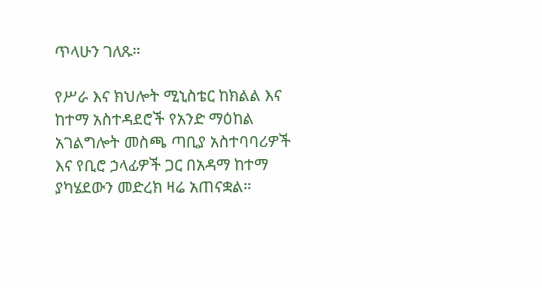ጥላሁን ገለጹ።

የሥራ እና ክህሎት ሚኒስቴር ከክልል እና ከተማ አስተዳደሮች የአንድ ማዕከል አገልግሎት መስጫ ጣቢያ አስተባባሪዎች እና የቢሮ ኃላፊዎች ጋር በአዳማ ከተማ ያካሄደውን መድረክ ዛሬ አጠናቋል።